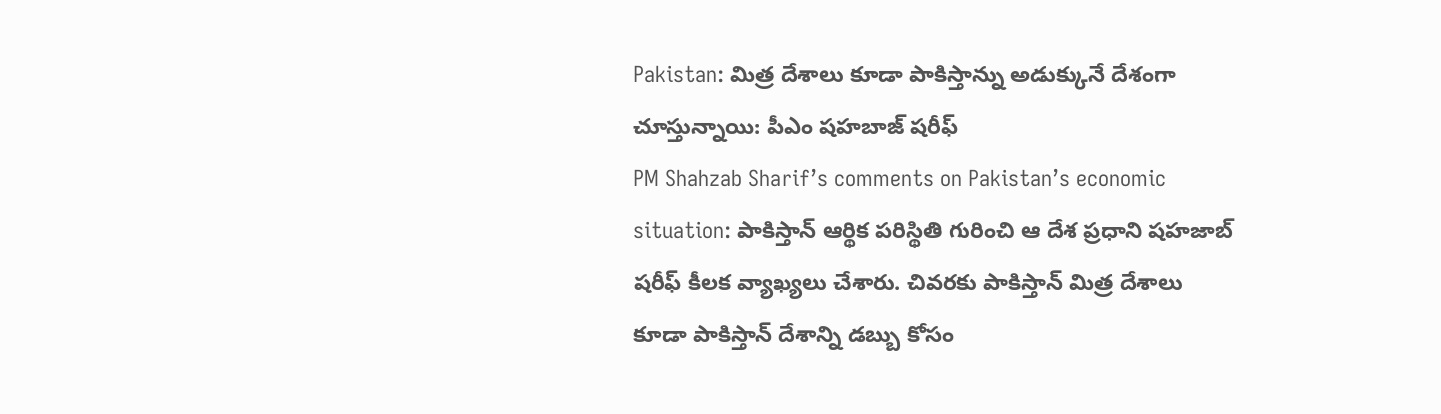Pakistan: మిత్ర దేశాలు కూడా పాకిస్తాన్ను అడుక్కునే దేశంగా చూస్తున్నాయి: పీఎం షహబాజ్ షరీఫ్
PM Shahzab Sharif’s comments on Pakistan’s economic situation: పాకిస్తాన్ ఆర్థిక పరిస్థితి గురించి ఆ దేశ ప్రధాని షహజాబ్ షరీఫ్ కీలక వ్యాఖ్యలు చేశారు. చివరకు పాకిస్తాన్ మిత్ర దేశాలు కూడా పాకిస్తాన్ దేశాన్ని డబ్బు కోసం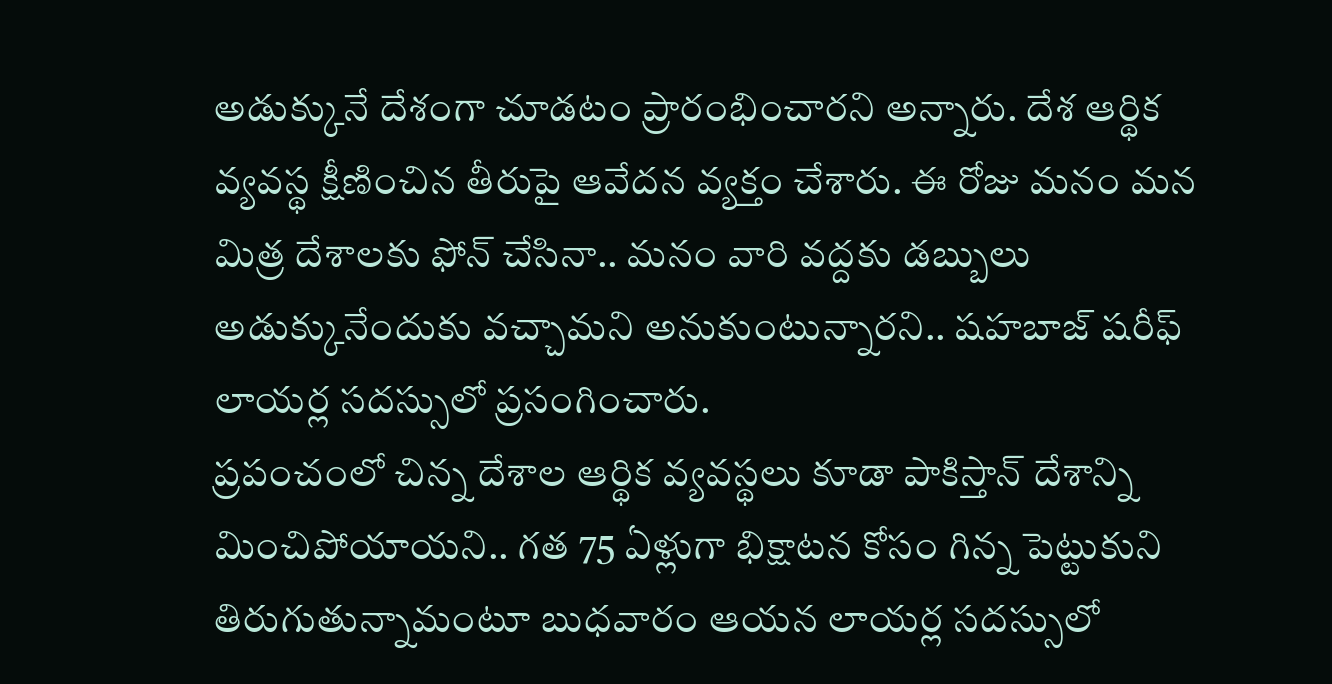అడుక్కునే దేశంగా చూడటం ప్రారంభించారని అన్నారు. దేశ ఆర్థిక వ్యవస్థ క్షీణించిన తీరుపై ఆవేదన వ్యక్తం చేశారు. ఈ రోజు మనం మన మిత్ర దేశాలకు ఫోన్ చేసినా.. మనం వారి వద్దకు డబ్బులు అడుక్కునేందుకు వచ్చామని అనుకుంటున్నారని.. షహబాజ్ షరీఫ్ లాయర్ల సదస్సులో ప్రసంగించారు.
ప్రపంచంలో చిన్న దేశాల ఆర్థిక వ్యవస్థలు కూడా పాకిస్తాన్ దేశాన్ని మించిపోయాయని.. గత 75 ఏళ్లుగా భిక్షాటన కోసం గిన్న పెట్టుకుని తిరుగుతున్నామంటూ బుధవారం ఆయన లాయర్ల సదస్సులో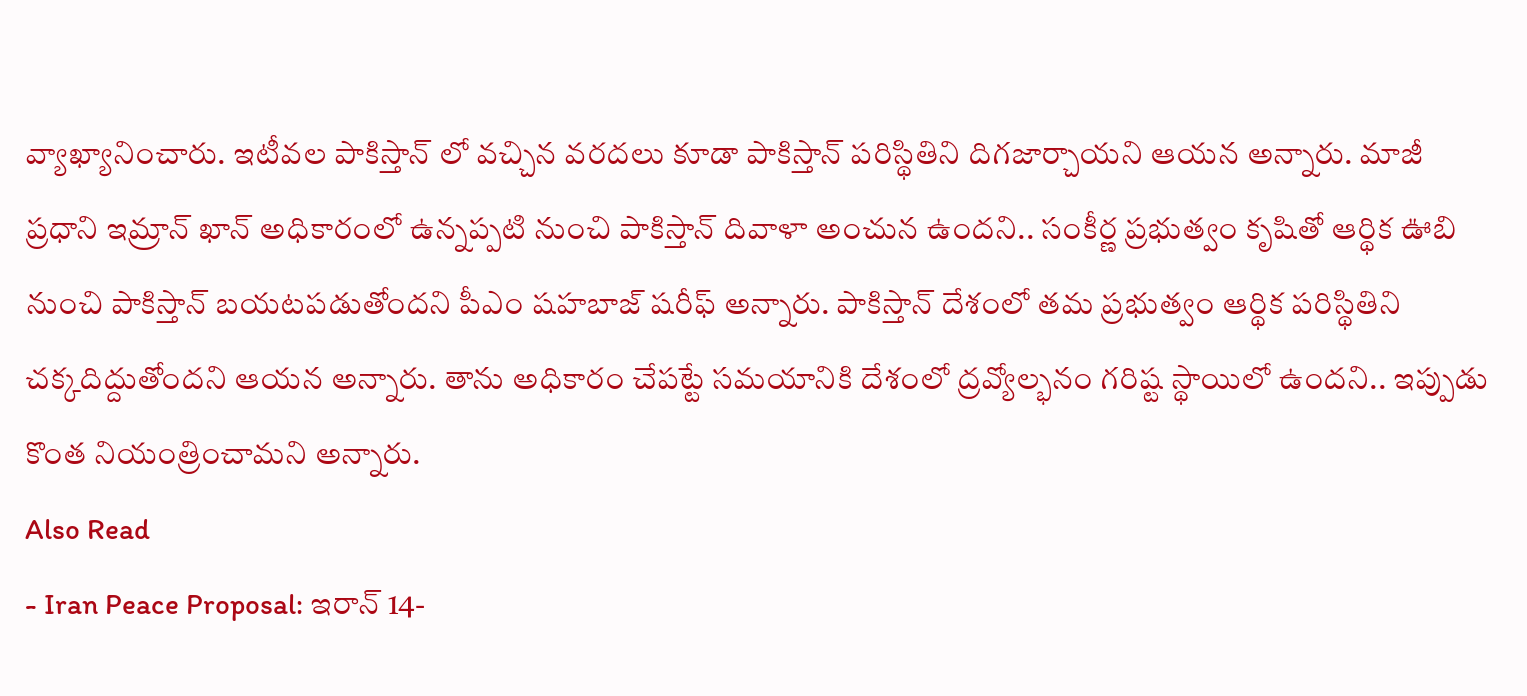వ్యాఖ్యానించారు. ఇటీవల పాకిస్తాన్ లో వచ్చిన వరదలు కూడా పాకిస్తాన్ పరిస్థితిని దిగజార్చాయని ఆయన అన్నారు. మాజీ ప్రధాని ఇమ్రాన్ ఖాన్ అధికారంలో ఉన్నప్పటి నుంచి పాకిస్తాన్ దివాళా అంచున ఉందని.. సంకీర్ణ ప్రభుత్వం కృషితో ఆర్థిక ఊబి నుంచి పాకిస్తాన్ బయటపడుతోందని పీఎం షహబాజ్ షరీఫ్ అన్నారు. పాకిస్తాన్ దేశంలో తమ ప్రభుత్వం ఆర్థిక పరిస్థితిని చక్కదిద్దుతోందని ఆయన అన్నారు. తాను అధికారం చేపట్టే సమయానికి దేశంలో ద్రవ్యోల్భనం గరిష్ట స్థాయిలో ఉందని.. ఇప్పుడు కొంత నియంత్రించామని అన్నారు.
Also Read
- Iran Peace Proposal: ఇరాన్ 14-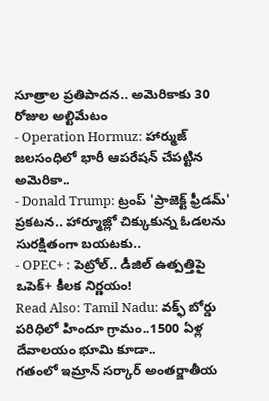సూత్రాల ప్రతిపాదన.. అమెరికాకు 30 రోజుల అల్టిమేటం
- Operation Hormuz: హార్ముజ్ జలసంధిలో భారీ ఆపరేషన్ చేపట్టిన అమెరికా..
- Donald Trump: ట్రంప్ 'ప్రాజెక్ట్ ఫ్రీడమ్' ప్రకటన.. హార్మూజ్లో చిక్కుకున్న ఓడలను సురక్షితంగా బయటకు..
- OPEC+ : పెట్రోల్.. డీజిల్ ఉత్పత్తిపై ఒపెక్+ కీలక నిర్ణయం!
Read Also: Tamil Nadu: వక్ఫ్ బోర్డు పరిధిలో హిందూ గ్రామం..1500 ఏళ్ల దేవాలయం భూమి కూడా..
గతంలో ఇమ్రాన్ సర్కార్ అంతర్జాతీయ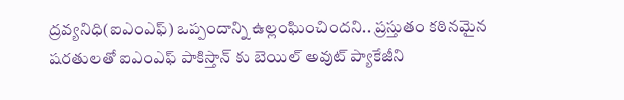ద్రవ్యనిధి(ఐఎంఎఫ్) ఒప్పందాన్ని ఉల్లంఘించిందని.. ప్రస్తుతం కఠినమైన షరతులతో ఐఎంఎఫ్ పాకిస్తాన్ కు బెయిల్ అవుట్ ప్యాకేజీని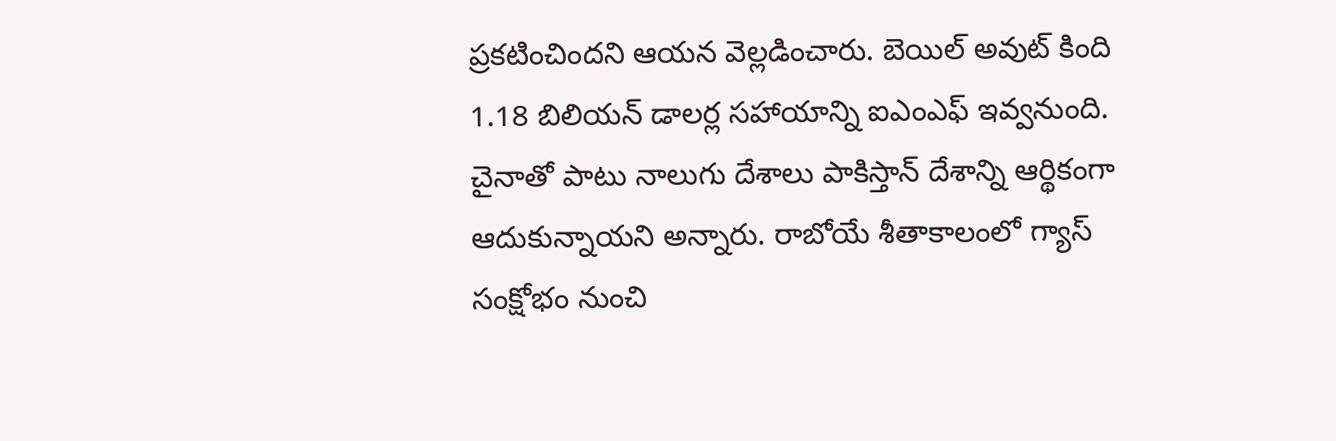ప్రకటించిందని ఆయన వెల్లడించారు. బెయిల్ అవుట్ కింది 1.18 బిలియన్ డాలర్ల సహాయాన్ని ఐఎంఎఫ్ ఇవ్వనుంది. చైనాతో పాటు నాలుగు దేశాలు పాకిస్తాన్ దేశాన్ని ఆర్థికంగా ఆదుకున్నాయని అన్నారు. రాబోయే శీతాకాలంలో గ్యాస్ సంక్షోభం నుంచి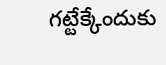గట్టేక్కేందుకు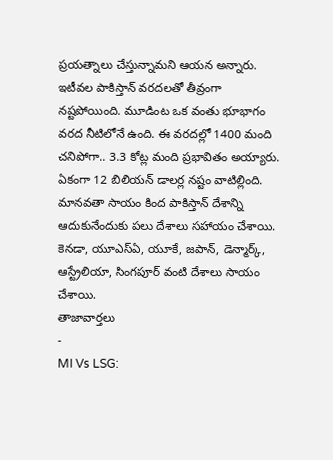ప్రయత్నాలు చేస్తున్నామని ఆయన అన్నారు.
ఇటీవల పాకిస్తాన్ వరదలతో తీవ్రంగా నష్టపోయింది. మూడింట ఒక వంతు భూభాగం వరద నీటిలోనే ఉంది. ఈ వరదల్లో 1400 మంది చనిపోగా.. 3.3 కోట్ల మంది ప్రభావితం అయ్యారు. ఏకంగా 12 బిలియన్ డాలర్ల నష్టం వాటిల్లింది. మానవతా సాయం కింద పాకిస్తాన్ దేశాన్ని ఆదుకునేందుకు పలు దేశాలు సహాయం చేశాయి. కెనడా, యూఎస్ఏ, యూకే, జపాన్, డెన్మార్క్, ఆస్ట్రేలియా, సింగపూర్ వంటి దేశాలు సాయం చేశాయి.
తాజావార్తలు
-
MI Vs LSG: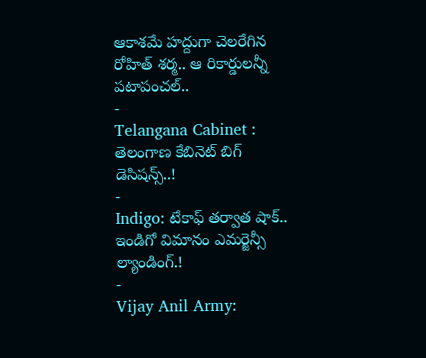ఆకాశమే హద్దుగా చెలరేగిన రోహిత్ శర్మ.. ఆ రికార్డులన్నీ పటాపంచల్..
-
Telangana Cabinet : తెలంగాణ కేబినెట్ బిగ్ డెసిషన్స్..!
-
Indigo: టేకాఫ్ తర్వాత షాక్.. ఇండిగో విమానం ఎమర్జెన్సీ ల్యాండింగ్.!
-
Vijay Anil Army: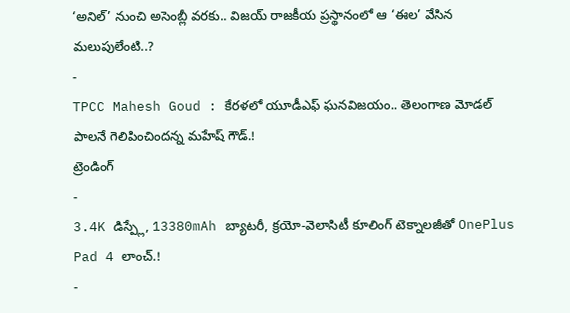‘అనిల్’ నుంచి అసెంబ్లీ వరకు.. విజయ్ రాజకీయ ప్రస్థానంలో ఆ ‘ఈల’ వేసిన మలుపులేంటి..?
-
TPCC Mahesh Goud : కేరళలో యూడీఎఫ్ ఘనవిజయం.. తెలంగాణ మోడల్ పాలనే గెలిపించిందన్న మహేష్ గౌడ్.!
ట్రెండింగ్
-
3.4K డిస్ప్లే, 13380mAh బ్యాటరీ, క్రయో-వెలాసిటీ కూలింగ్ టెక్నాలజీతో OnePlus Pad 4 లాంచ్.!
-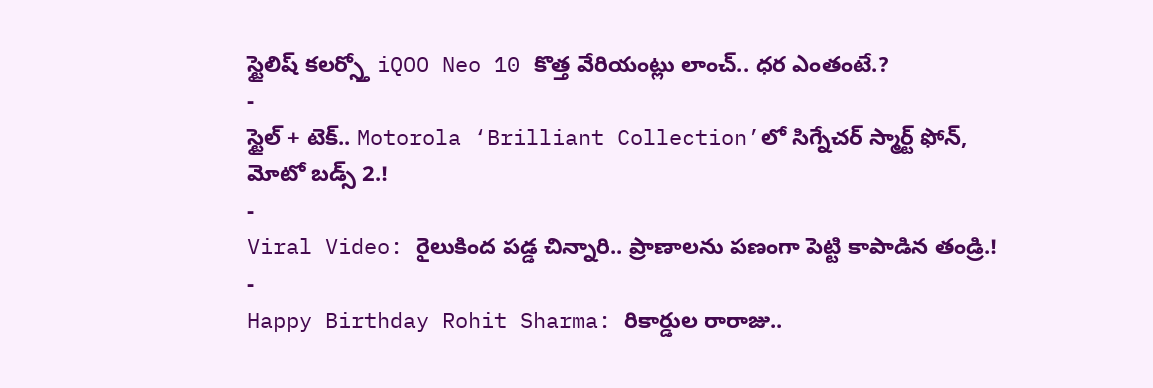స్టైలిష్ కలర్స్తో iQOO Neo 10 కొత్త వేరియంట్లు లాంచ్.. ధర ఎంతంటే.?
-
స్టైల్ + టెక్.. Motorola ‘Brilliant Collection’లో సిగ్నేచర్ స్మార్ట్ ఫోన్, మోటో బడ్స్ 2.!
-
Viral Video: రైలుకింద పడ్డ చిన్నారి.. ప్రాణాలను పణంగా పెట్టి కాపాడిన తండ్రి.!
-
Happy Birthday Rohit Sharma: రికార్డుల రారాజు..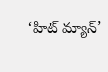‘హిట్ మ్యాన్’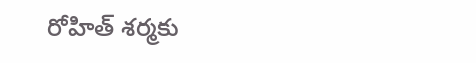రోహిత్ శర్మకు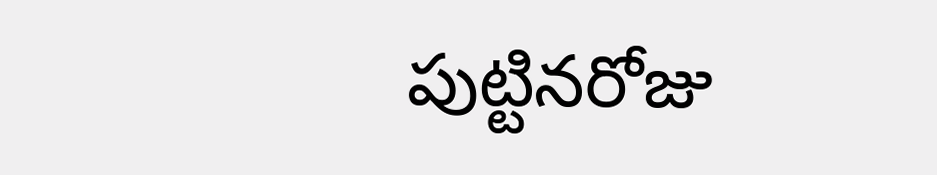పుట్టినరోజు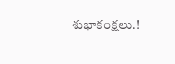శుభాకంక్షలు.!